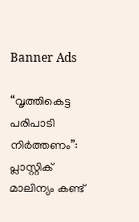Banner Ads

“വൃത്തികെട്ട പരിപാടി നിർത്തണം”: പ്ലാസ്റ്റിക് മാലിന്യം കണ്ട്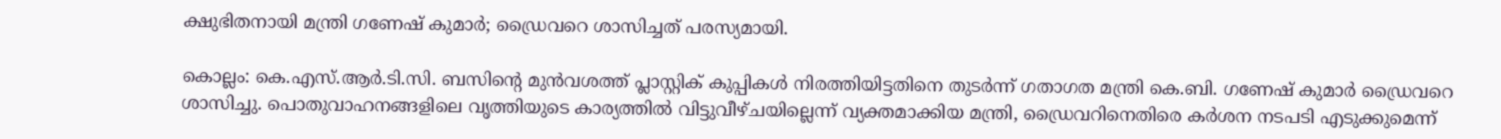ക്ഷുഭിതനായി മന്ത്രി ഗണേഷ് കുമാർ; ഡ്രൈവറെ ശാസിച്ചത് പരസ്യമായി.

കൊല്ലം: കെ.എസ്.ആർ.ടി.സി. ബസിന്റെ മുൻവശത്ത് പ്ലാസ്റ്റിക് കുപ്പികൾ നിരത്തിയിട്ടതിനെ തുടർന്ന് ഗതാഗത മന്ത്രി കെ.ബി. ഗണേഷ് കുമാർ ഡ്രൈവറെ ശാസിച്ചു. പൊതുവാഹനങ്ങളിലെ വൃത്തിയുടെ കാര്യത്തിൽ വിട്ടുവീഴ്ചയില്ലെന്ന് വ്യക്തമാക്കിയ മന്ത്രി, ഡ്രൈവറിനെതിരെ കർശന നടപടി എടുക്കുമെന്ന്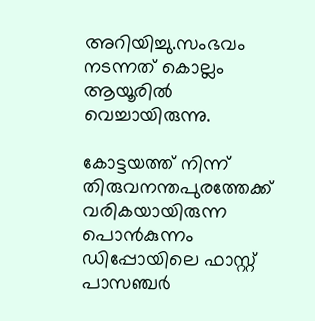അറിയിച്ചു.സംഭവം നടന്നത് കൊല്ലം ആയൂരിൽ വെച്ചായിരുന്നു.

കോട്ടയത്ത് നിന്ന് തിരുവനന്തപുരത്തേക്ക് വരികയായിരുന്ന പൊൻകുന്നം ഡിപ്പോയിലെ ഫാസ്റ്റ് പാസഞ്ചർ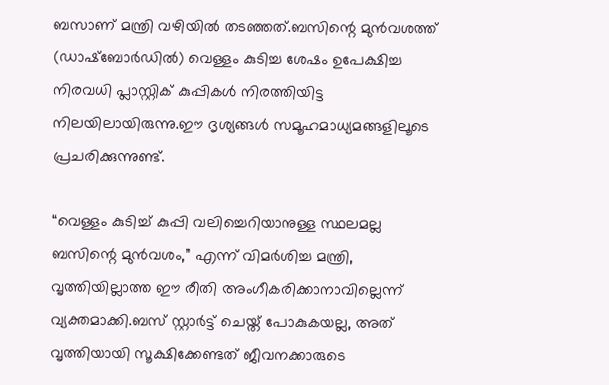ബസാണ് മന്ത്രി വഴിയിൽ തടഞ്ഞത്.ബസിന്റെ മുൻവശത്ത് (ഡാഷ്‌ബോർഡിൽ) വെള്ളം കുടിച്ച ശേഷം ഉപേക്ഷിച്ച നിരവധി പ്ലാസ്റ്റിക് കുപ്പികൾ നിരത്തിയിട്ട നിലയിലായിരുന്നു.ഈ ദൃശ്യങ്ങൾ സമൂഹമാധ്യമങ്ങളിലൂടെ പ്രചരിക്കുന്നുണ്ട്.

“വെള്ളം കുടിച്ച് കുപ്പി വലിച്ചെറിയാനുള്ള സ്ഥലമല്ല ബസിന്റെ മുൻവശം,” എന്ന് വിമർശിച്ച മന്ത്രി, വൃത്തിയില്ലാത്ത ഈ രീതി അംഗീകരിക്കാനാവില്ലെന്ന് വ്യക്തമാക്കി.ബസ് സ്റ്റാർട്ട് ചെയ്ത് പോകുകയല്ല, അത് വൃത്തിയായി സൂക്ഷിക്കേണ്ടത് ജീവനക്കാരുടെ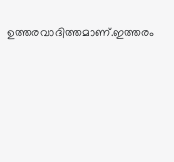ഉത്തരവാദിത്തമാണ്.ഇത്തരം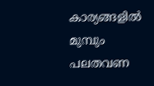കാര്യങ്ങളിൽ മുമ്പും പലതവണ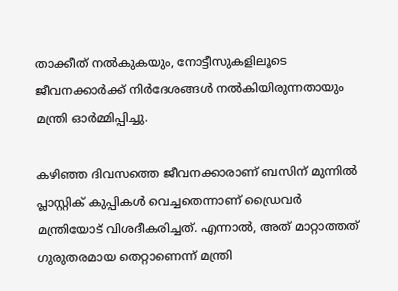താക്കീത് നൽകുകയും, നോട്ടീസുകളിലൂടെ ജീവനക്കാർക്ക് നിർദേശങ്ങൾ നൽകിയിരുന്നതായും മന്ത്രി ഓർമ്മിപ്പിച്ചു.

കഴിഞ്ഞ ദിവസത്തെ ജീവനക്കാരാണ് ബസിന് മുന്നിൽ പ്ലാസ്റ്റിക് കുപ്പികൾ വെച്ചതെന്നാണ് ഡ്രൈവർ മന്ത്രിയോട് വിശദീകരിച്ചത്. എന്നാൽ, അത് മാറ്റാത്തത് ഗുരുതരമായ തെറ്റാണെന്ന് മന്ത്രി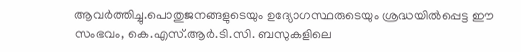ആവർത്തിച്ചു.പൊതുജനങ്ങളുടെയും ഉദ്യോഗസ്ഥരുടെയും ശ്രദ്ധയിൽപ്പെട്ട ഈ സംഭവം, കെ.എസ്.ആർ.ടി.സി. ബസുകളിലെ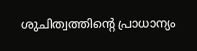ശുചിത്വത്തിന്റെ പ്രാധാന്യം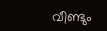വീണ്ടും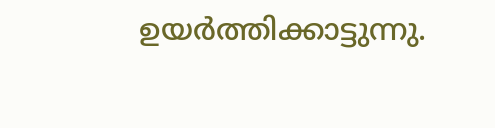ഉയർത്തിക്കാട്ടുന്നു.